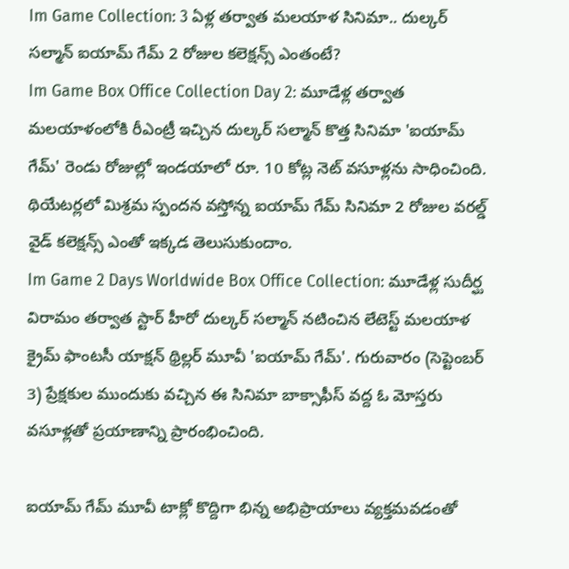Im Game Collection: 3 ఏళ్ల తర్వాత మలయాళ సినిమా.. దుల్కర్ సల్మాన్ ఐయామ్ గేమ్ 2 రోజుల కలెక్షన్స్ ఎంతంటే?
Im Game Box Office Collection Day 2: మూడేళ్ల తర్వాత మలయాళంలోకి రీఎంట్రీ ఇచ్చిన దుల్కర్ సల్మాన్ కొత్త సినిమా 'ఐయామ్ గేమ్' రెండు రోజుల్లో ఇండయాలో రూ. 10 కోట్ల నెట్ వసూళ్లను సాధించింది. థియేటర్లలో మిశ్రమ స్పందన వస్తోన్న ఐయామ్ గేమ్ సినిమా 2 రోజుల వరల్డ్ వైడ్ కలెక్షన్స్ ఎంతో ఇక్కడ తెలుసుకుందాం.
Im Game 2 Days Worldwide Box Office Collection: మూడేళ్ల సుదీర్ఘ విరామం తర్వాత స్టార్ హీరో దుల్కర్ సల్మాన్ నటించిన లేటెస్ట్ మలయాళ క్రైమ్ ఫాంటసీ యాక్షన్ థ్రిల్లర్ మూవీ 'ఐయామ్ గేమ్'. గురువారం (సెప్టెంబర్ 3) ప్రేక్షకుల ముందుకు వచ్చిన ఈ సినిమా బాక్సాఫీస్ వద్ద ఓ మోస్తరు వసూళ్లతో ప్రయాణాన్ని ప్రారంభించింది.

ఐయామ్ గేమ్ మూవీ టాక్లో కొద్దిగా భిన్న అభిప్రాయాలు వ్యక్తమవడంతో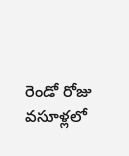రెండో రోజు వసూళ్లలో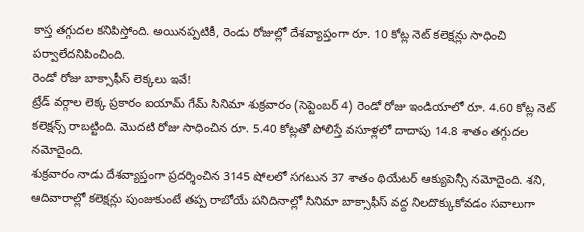కాస్త తగ్గుదల కనిపిస్తోంది. అయినప్పటికీ, రెండు రోజుల్లో దేశవ్యాప్తంగా రూ. 10 కోట్ల నెట్ కలెక్షన్లు సాధించి పర్వాలేదనిపించింది.
రెండో రోజు బాక్సాఫీస్ లెక్కలు ఇవే!
ట్రేడ్ వర్గాల లెక్క ప్రకారం ఐయామ్ గేమ్ సినిమా శుక్రవారం (సెప్టెంబర్ 4) రెండో రోజు ఇండియాలో రూ. 4.60 కోట్ల నెట్ కలెక్షన్స్ రాబట్టింది. మొదటి రోజు సాధించిన రూ. 5.40 కోట్లతో పోలిస్తే వసూళ్లలో దాదాపు 14.8 శాతం తగ్గుదల నమోదైంది.
శుక్రవారం నాడు దేశవ్యాప్తంగా ప్రదర్శించిన 3145 షోలలో సగటున 37 శాతం థియేటర్ ఆక్యుపెన్సీ నమోదైంది. శని, ఆదివారాల్లో కలెక్షన్లు పుంజుకుంటే తప్ప రాబోయే పనిదినాల్లో సినిమా బాక్సాఫీస్ వద్ద నిలదొక్కుకోవడం సవాలుగా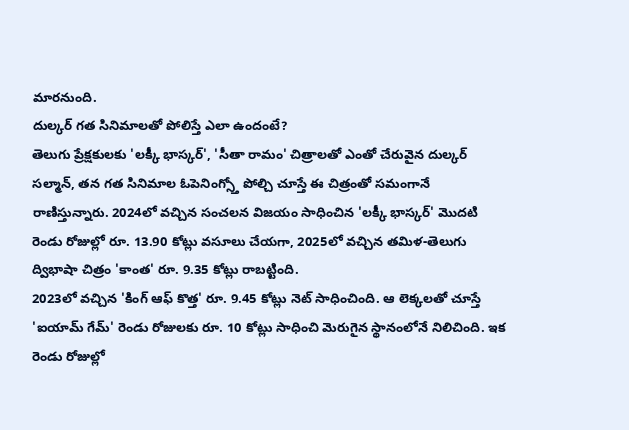మారనుంది.
దుల్కర్ గత సినిమాలతో పోలిస్తే ఎలా ఉందంటే?
తెలుగు ప్రేక్షకులకు 'లక్కీ భాస్కర్', 'సీతా రామం' చిత్రాలతో ఎంతో చేరువైన దుల్కర్ సల్మాన్, తన గత సినిమాల ఓపెనింగ్స్తో పోల్చి చూస్తే ఈ చిత్రంతో సమంగానే రాణిస్తున్నారు. 2024లో వచ్చిన సంచలన విజయం సాధించిన 'లక్కీ భాస్కర్' మొదటి రెండు రోజుల్లో రూ. 13.90 కోట్లు వసూలు చేయగా, 2025లో వచ్చిన తమిళ-తెలుగు ద్విభాషా చిత్రం 'కాంత' రూ. 9.35 కోట్లు రాబట్టింది.
2023లో వచ్చిన 'కింగ్ ఆఫ్ కొత్త' రూ. 9.45 కోట్లు నెట్ సాధించింది. ఆ లెక్కలతో చూస్తే 'ఐయామ్ గేమ్' రెండు రోజులకు రూ. 10 కోట్లు సాధించి మెరుగైన స్థానంలోనే నిలిచింది. ఇక రెండు రోజుల్లో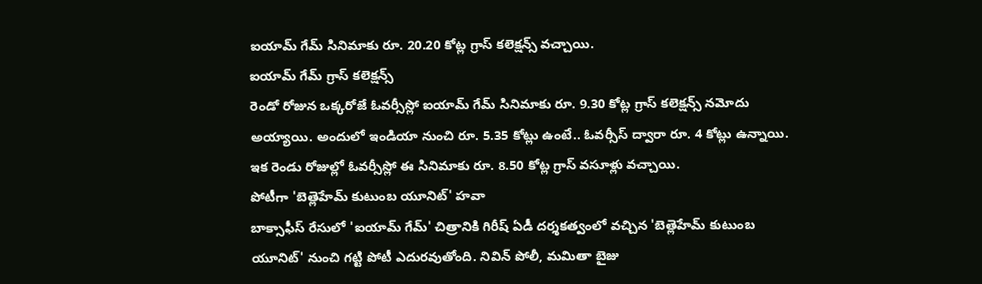ఐయామ్ గేమ్ సినిమాకు రూ. 20.20 కోట్ల గ్రాస్ కలెక్షన్స్ వచ్చాయి.
ఐయామ్ గేమ్ గ్రాస్ కలెక్షన్స్
రెండో రోజున ఒక్కరోజే ఓవర్సీస్లో ఐయామ్ గేమ్ సినిమాకు రూ. 9.30 కోట్ల గ్రాస్ కలెక్షన్స్ నమోదు అయ్యాయి. అందులో ఇండియా నుంచి రూ. 5.35 కోట్లు ఉంటే.. ఓవర్సీస్ ద్వారా రూ. 4 కోట్లు ఉన్నాయి. ఇక రెండు రోజుల్లో ఓవర్సీస్లో ఈ సినిమాకు రూ. 8.50 కోట్ల గ్రాస్ వసూళ్లు వచ్చాయి.
పోటీగా 'బెత్లెహేమ్ కుటుంబ యూనిట్' హవా
బాక్సాఫీస్ రేసులో 'ఐయామ్ గేమ్' చిత్రానికి గిరీష్ ఏడీ దర్శకత్వంలో వచ్చిన 'బెత్లెహేమ్ కుటుంబ యూనిట్' నుంచి గట్టి పోటీ ఎదురవుతోంది. నివిన్ పోలీ, మమితా బైజు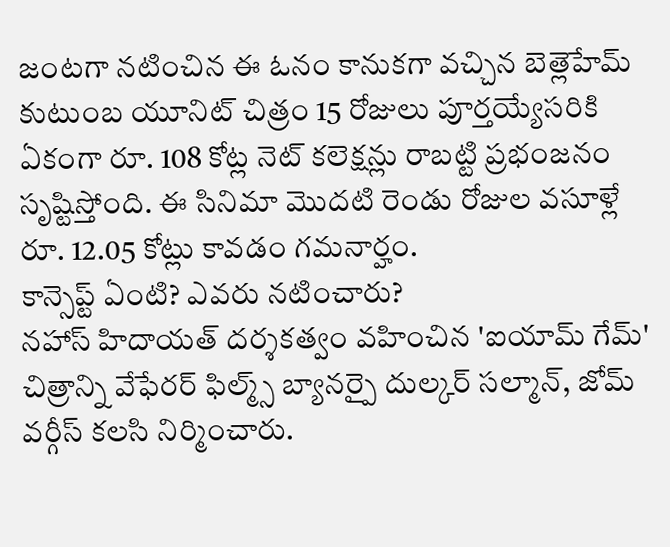జంటగా నటించిన ఈ ఓనం కానుకగా వచ్చిన బెత్లెహేమ్ కుటుంబ యూనిట్ చిత్రం 15 రోజులు పూర్తయ్యేసరికి ఏకంగా రూ. 108 కోట్ల నెట్ కలెక్షన్లు రాబట్టి ప్రభంజనం సృష్టిస్తోంది. ఈ సినిమా మొదటి రెండు రోజుల వసూళ్లే రూ. 12.05 కోట్లు కావడం గమనార్హం.
కాన్సెప్ట్ ఏంటి? ఎవరు నటించారు?
నహాస్ హిదాయత్ దర్శకత్వం వహించిన 'ఐయామ్ గేమ్' చిత్రాన్ని వేఫేరర్ ఫిల్మ్స్ బ్యానర్పై దుల్కర్ సల్మాన్, జోమ్ వర్గీస్ కలసి నిర్మించారు.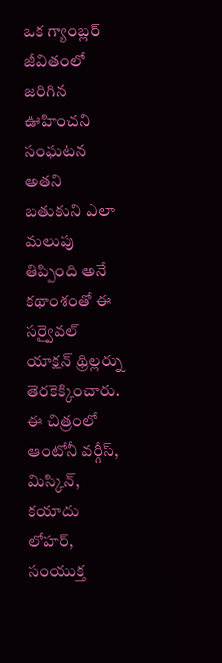ఒక గ్యాంబ్లర్ జీవితంలో జరిగిన ఊహించని సంఘటన అతని బతుకుని ఎలా మలుపు తిప్పింది అనే కథాంశంతో ఈ సర్వైవల్ యాక్షన్ థ్రిల్లర్ను తెరకెక్కించారు.
ఈ చిత్రంలో ఆంటోనీ వర్గీస్, మిస్కిన్, కయాదు లోహర్, సంయుక్త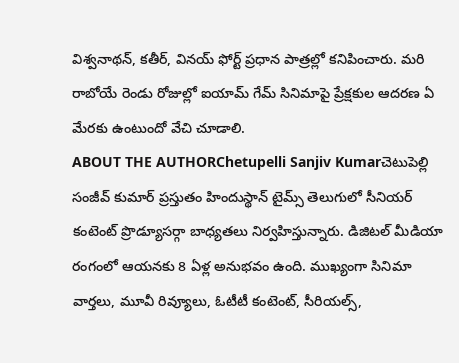విశ్వనాథన్, కతీర్, వినయ్ ఫోర్ట్ ప్రధాన పాత్రల్లో కనిపించారు. మరి రాబోయే రెండు రోజుల్లో ఐయామ్ గేమ్ సినిమాపై ప్రేక్షకుల ఆదరణ ఏ మేరకు ఉంటుందో వేచి చూడాలి.
ABOUT THE AUTHORChetupelli Sanjiv Kumarచెటుపెల్లి సంజీవ్ కుమార్ ప్రస్తుతం హిందుస్థాన్ టైమ్స్ తెలుగులో సీనియర్ కంటెంట్ ప్రొడ్యూసర్గా బాధ్యతలు నిర్వహిస్తున్నారు. డిజిటల్ మీడియా రంగంలో ఆయనకు 8 ఏళ్ల అనుభవం ఉంది. ముఖ్యంగా సినిమా వార్తలు, మూవీ రివ్యూలు, ఓటీటీ కంటెంట్, సీరియల్స్,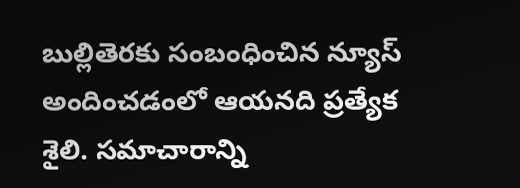బుల్లితెరకు సంబంధించిన న్యూస్ అందించడంలో ఆయనది ప్రత్యేక శైలి. సమాచారాన్ని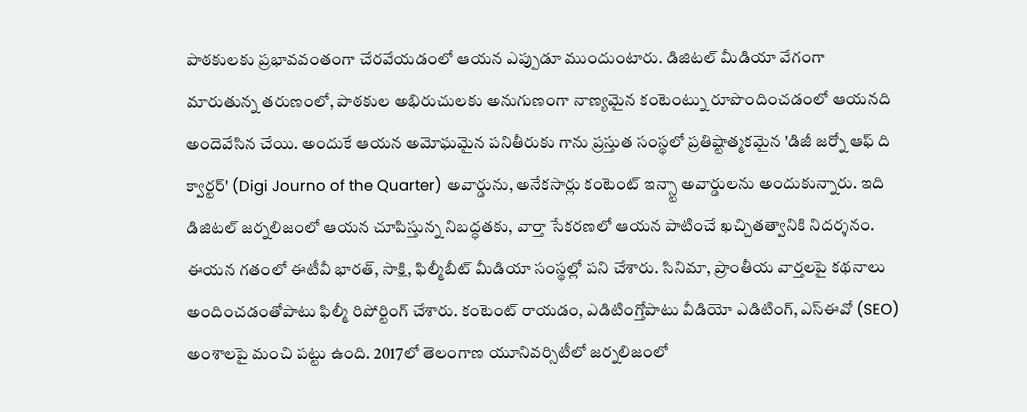పాఠకులకు ప్రభావవంతంగా చేరవేయడంలో ఆయన ఎప్పుడూ ముందుంటారు. డిజిటల్ మీడియా వేగంగా మారుతున్న తరుణంలో, పాఠకుల అభిరుచులకు అనుగుణంగా నాణ్యమైన కంటెంట్ను రూపొందించడంలో ఆయనది అందెవేసిన చేయి. అందుకే ఆయన అమోఘమైన పనితీరుకు గాను ప్రస్తుత సంస్థలో ప్రతిష్టాత్మకమైన 'డిజీ జర్నో ఆఫ్ ది క్వార్టర్' (Digi Journo of the Quarter) అవార్డును, అనేకసార్లు కంటెంట్ ఇన్స్టా అవార్డులను అందుకున్నారు. ఇది డిజిటల్ జర్నలిజంలో ఆయన చూపిస్తున్న నిబద్ధతకు, వార్తా సేకరణలో ఆయన పాటించే ఖచ్చితత్వానికి నిదర్శనం. ఈయన గతంలో ఈటీవీ భారత్, సాక్షి, ఫిల్మీబీట్ మీడియా సంస్థల్లో పని చేశారు. సినిమా, ప్రాంతీయ వార్తలపై కథనాలు అందించడంతోపాటు ఫిల్మీ రిపోర్టింగ్ చేశారు. కంటెంట్ రాయడం, ఎడిటింగ్తోపాటు వీడియో ఎడిటింగ్, ఎస్ఈవో (SEO) అంశాలపై మంచి పట్టు ఉంది. 2017లో తెలంగాణ యూనివర్సిటీలో జర్నలిజంలో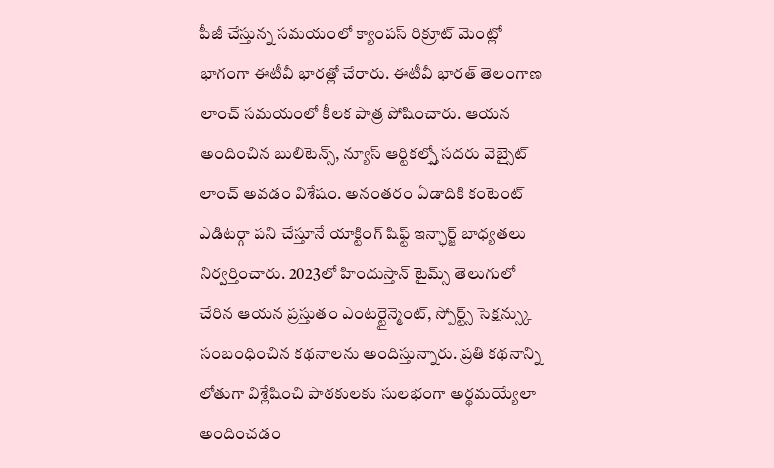పీజీ చేస్తున్న సమయంలో క్యాంపస్ రిక్రూట్ మెంట్లో భాగంగా ఈటీవీ భారత్లో చేరారు. ఈటీవీ భారత్ తెలంగాణ లాంచ్ సమయంలో కీలక పాత్ర పోషించారు. ఆయన అందించిన బులిటెన్స్, న్యూస్ ఆర్టికల్స్తో సదరు వెబ్సైట్ లాంచ్ అవడం విశేషం. అనంతరం ఏడాదికి కంటెంట్ ఎడిటర్గా పని చేస్తూనే యాక్టింగ్ షిఫ్ట్ ఇన్ఛార్జ్ బాధ్యతలు నిర్వర్తించారు. 2023లో హిందుస్తాన్ టైమ్స్ తెలుగులో చేరిన ఆయన ప్రస్తుతం ఎంటర్టైన్మెంట్, స్పోర్ట్స్ సెక్షన్స్కు సంబంధించిన కథనాలను అందిస్తున్నారు. ప్రతి కథనాన్ని లోతుగా విశ్లేషించి పాఠకులకు సులభంగా అర్థమయ్యేలా అందించడం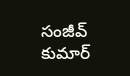సంజీవ్ కుమార్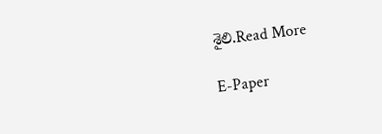శైలి.Read More

E-Paper